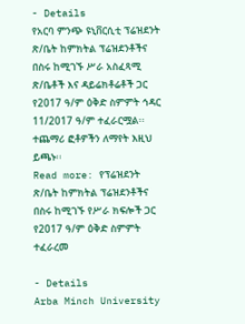- Details
የአርባ ምንጭ ዩኒቨርሲቲ ፕሬዝደንት ጽ/ቤት ከምክትል ፕሬዝደንቶችና በስሩ ከሚገኙ ሥራ አስፈጻሚ ጽ/ቤቶች እና ዳይሬክቶሬቶች ጋር የ2017 ዓ/ም ዕቅድ ስምምት ኅዳር 11/2017 ዓ/ም ተፈራርሟል፡፡ ተጨማሪ ፎቶዎችን ለማየት እዚህ ይጫኑ፡፡
Read more: የፕሬዝደንት ጽ/ቤት ከምክትል ፕሬዝደንቶችና በስሩ ከሚገኙ የሥራ ክፍሎች ጋር የ2017 ዓ/ም ዕቅድ ስምምት ተፈራረመ

- Details
Arba Minch University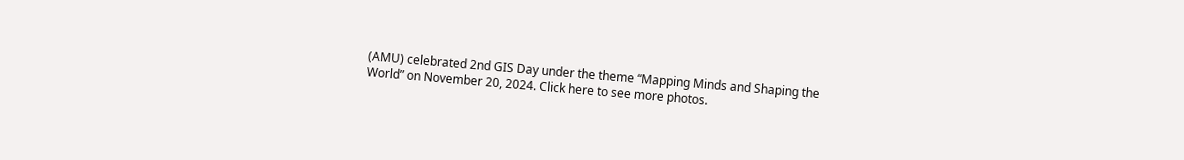(AMU) celebrated 2nd GIS Day under the theme “Mapping Minds and Shaping the World” on November 20, 2024. Click here to see more photos.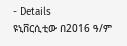- Details
ዩኒቨርሲቲው በ2016 ዓ/ም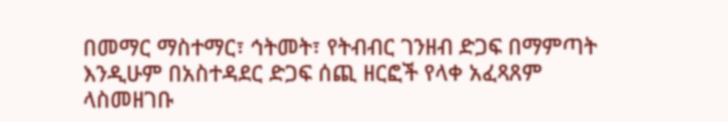በመማር ማስተማር፣ ኅትመት፣ የትብብር ገንዘብ ድጋፍ በማምጣት እንዲሁም በአስተዳደር ድጋፍ ሰጪ ዘርፎች የላቀ አፈጻጸም ላስመዘገቡ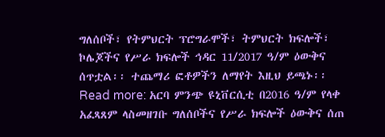ግለሰቦች፣ የትምህርት ፕሮግራሞች፣ ትምህርት ክፍሎች፣ ኮሌጆችና የሥራ ክፍሎች ኅዳር 11/2017 ዓ/ም ዕውቅና ሰጥቷል፡፡ ተጨማሪ ፎቶዎችን ለማየት እዚህ ይጫኑ፡፡
Read more: አርባ ምንጭ ዩኒቨርሲቲ በ2016 ዓ/ም የላቀ አፈጻጸም ላስመዘገቡ ግለሰቦችና የሥራ ክፍሎች ዕውቅና ሰጠ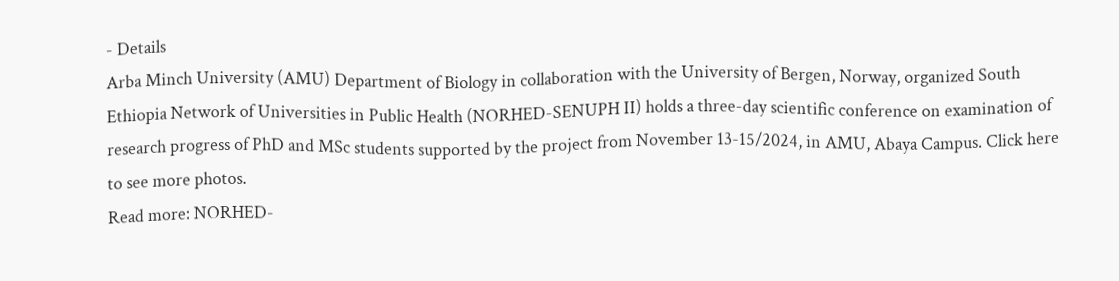- Details
Arba Minch University (AMU) Department of Biology in collaboration with the University of Bergen, Norway, organized South Ethiopia Network of Universities in Public Health (NORHED-SENUPH II) holds a three-day scientific conference on examination of research progress of PhD and MSc students supported by the project from November 13-15/2024, in AMU, Abaya Campus. Click here to see more photos.
Read more: NORHED-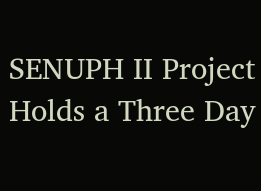SENUPH II Project Holds a Three Day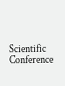Scientific Conference